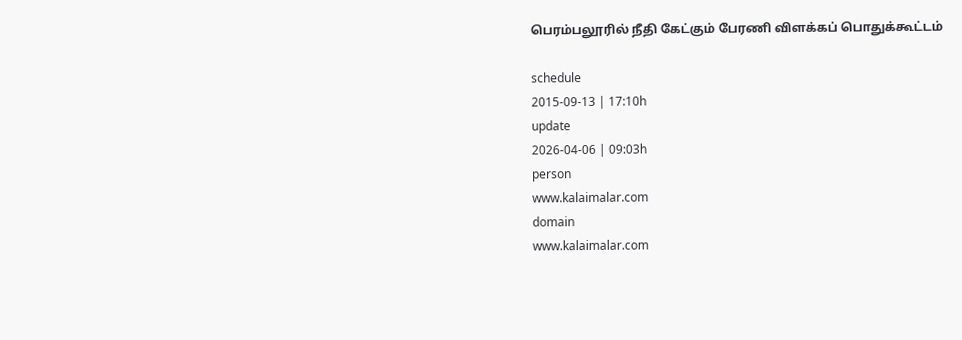பெரம்பலூரில் நீதி கேட்கும் பேரணி விளக்கப் பொதுக்கூட்டம்

schedule
2015-09-13 | 17:10h
update
2026-04-06 | 09:03h
person
www.kalaimalar.com
domain
www.kalaimalar.com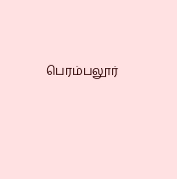பெரம்பலூர்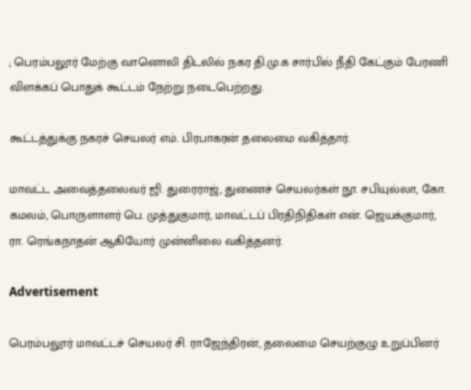; பெரம்பலூர் மேற்கு வானொலி திடலில் நகர தி.மு.க சார்பில் நீதி கேட்கும் பேரணி விளக்கப் பொதுக் கூட்டம் நேற்று நடைபெற்றது.

கூட்டத்துக்கு நகரச் செயலர் எம். பிரபாகரன் தலைமை வகித்தார்.

மாவட்ட அவைத்தலைவர் ஜி. துரைராஜ், துணைச் செயலர்கள் நூ. சபியுல்லா, கோ. கமலம், பொருளாளர் பெ. முத்துகுமார், மாவட்டப் பிரதிநிதிகள் என். ஜெயக்குமார், ரா. ரெங்கநாதன் ஆகியோர் முன்னிலை வகித்தனர்.

Advertisement

பெரம்பலூர் மாவட்டச் செயலர் சி. ராஜேந்திரன், தலைமை செயற்குழு உறுப்பினர்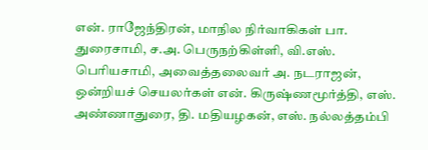என். ராஜேந்திரன், மாநில நிர்வாகிகள் பா. துரைசாமி, ச.அ. பெருநற்கிள்ளி, வி.எஸ். பெரியசாமி, அவைத்தலைவர் அ. நடராஜன், ஒன்றியச் செயலர்கள் என். கிருஷ்ணமூர்த்தி, எஸ். அண்ணாதுரை, தி. மதியழகன், எஸ். நல்லத்தம்பி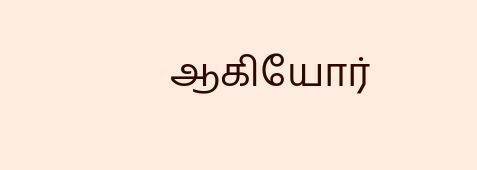ஆகியோர்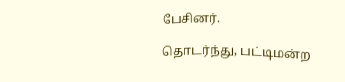பேசினர்.

தொடர்ந்து, பட்டிமன்ற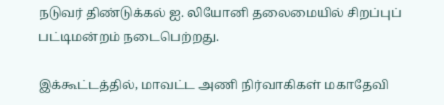நடுவர் திண்டுக்கல் ஐ. லியோனி தலைமையில் சிறப்புப் பட்டிமன்றம் நடைபெற்றது.

இக்கூட்டத்தில், மாவட்ட அணி நிர்வாகிகள் மகாதேவி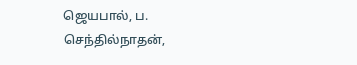ஜெயபால், ப. செந்தில்நாதன்,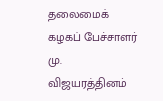தலைமைக் கழகப் பேச்சாளர் மு. விஜயரத்தினம்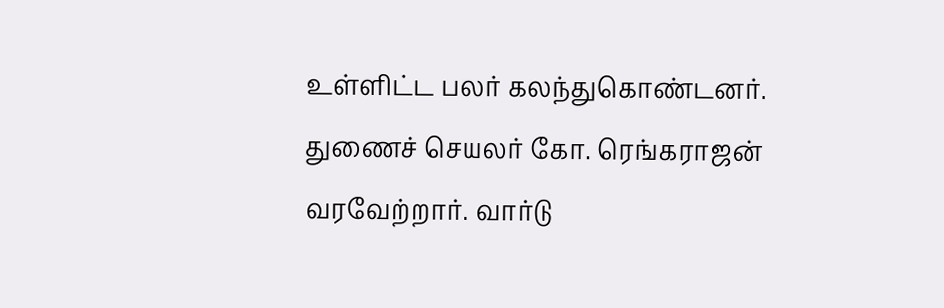உள்ளிட்ட பலர் கலந்துகொண்டனர்.
துணைச் செயலர் கோ. ரெங்கராஜன் வரவேற்றார். வார்டு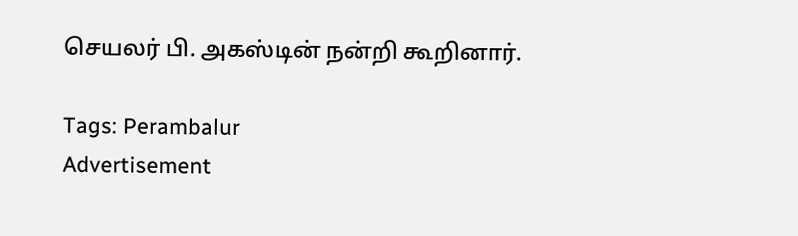செயலர் பி. அகஸ்டின் நன்றி கூறினார்.

Tags: Perambalur
Advertisement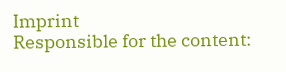Imprint
Responsible for the content: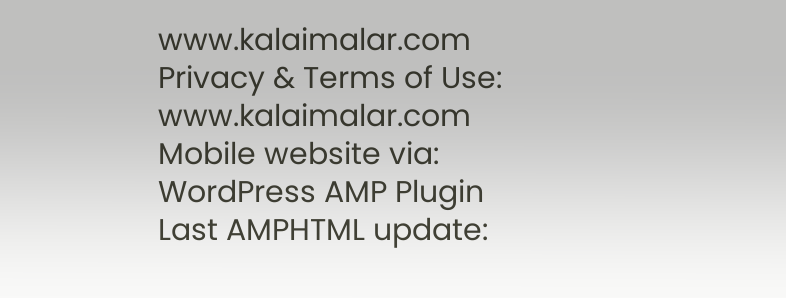www.kalaimalar.com
Privacy & Terms of Use:
www.kalaimalar.com
Mobile website via:
WordPress AMP Plugin
Last AMPHTML update: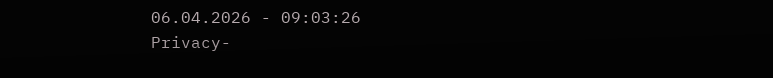06.04.2026 - 09:03:26
Privacy-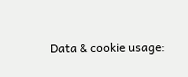Data & cookie usage: